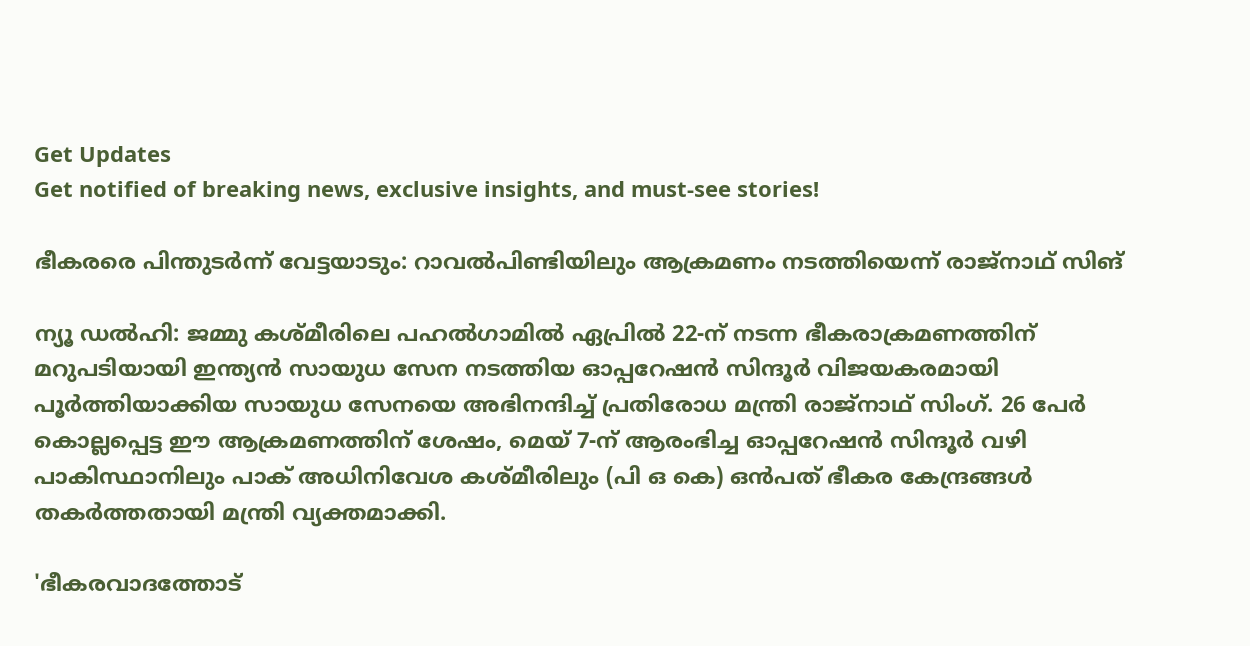Get Updates
Get notified of breaking news, exclusive insights, and must-see stories!

ഭീകരരെ പിന്തുടർന്ന് വേട്ടയാടും: റാവല്‍പിണ്ടിയിലും ആക്രമണം നടത്തിയെന്ന് രാജ്നാഥ് സിങ്

ന്യൂ ഡല്‍ഹി: ജമ്മു കശ്മീരിലെ പഹല്‍ഗാമില്‍ ഏപ്രില്‍ 22-ന് നടന്ന ഭീകരാക്രമണത്തിന് മറുപടിയായി ഇന്ത്യന്‍ സായുധ സേന നടത്തിയ ഓപ്പറേഷന്‍ സിന്ദൂര്‍ വിജയകരമായി പൂര്‍ത്തിയാക്കിയ സായുധ സേനയെ അഭിനന്ദിച്ച് പ്രതിരോധ മന്ത്രി രാജ്നാഥ് സിംഗ്. 26 പേര്‍ കൊല്ലപ്പെട്ട ഈ ആക്രമണത്തിന് ശേഷം, മെയ് 7-ന് ആരംഭിച്ച ഓപ്പറേഷന്‍ സിന്ദൂര്‍ വഴി പാകിസ്ഥാനിലും പാക് അധിനിവേശ കശ്മീരിലും (പി ഒ കെ) ഒന്‍പത് ഭീകര കേന്ദ്രങ്ങള്‍ തകര്‍ത്തതായി മന്ത്രി വ്യക്തമാക്കി.

'ഭീകരവാദത്തോട്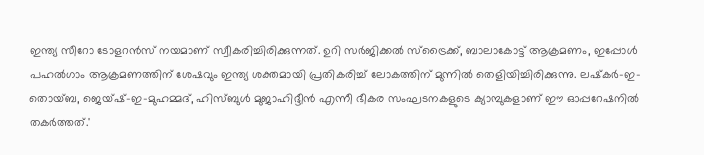ഇന്ത്യ സീറോ ടോളറന്‍സ് നയമാണ് സ്വീകരിച്ചിരിക്കുന്നത്. ഉറി സര്‍ജിക്കല്‍ സ്ട്രൈക്ക്, ബാലാകോട്ട് ആക്രമണം, ഇപ്പോള്‍ പഹല്‍ഗാം ആക്രമണത്തിന് ശേഷവും ഇന്ത്യ ശക്തമായി പ്രതികരിച്ച് ലോകത്തിന് മുന്നില്‍ തെളിയിച്ചിരിക്കുന്നു. ലഷ്‌കര്‍-ഇ-തൊയ്ബ, ജെയ്ഷ്-ഇ-മുഹമ്മദ്, ഹിസ്ബുള്‍ മുജാഹിദ്ദീന്‍ എന്നീ ഭീകര സംഘടനകളുടെ ക്യാമ്പുകളാണ് ഈ ഓപ്പറേഷനില്‍ തകര്‍ത്തത്.'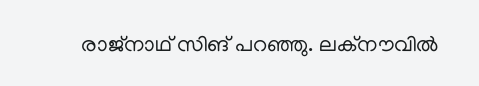രാജ്നാഥ് സിങ് പറഞ്ഞു. ലക്നൗവില്‍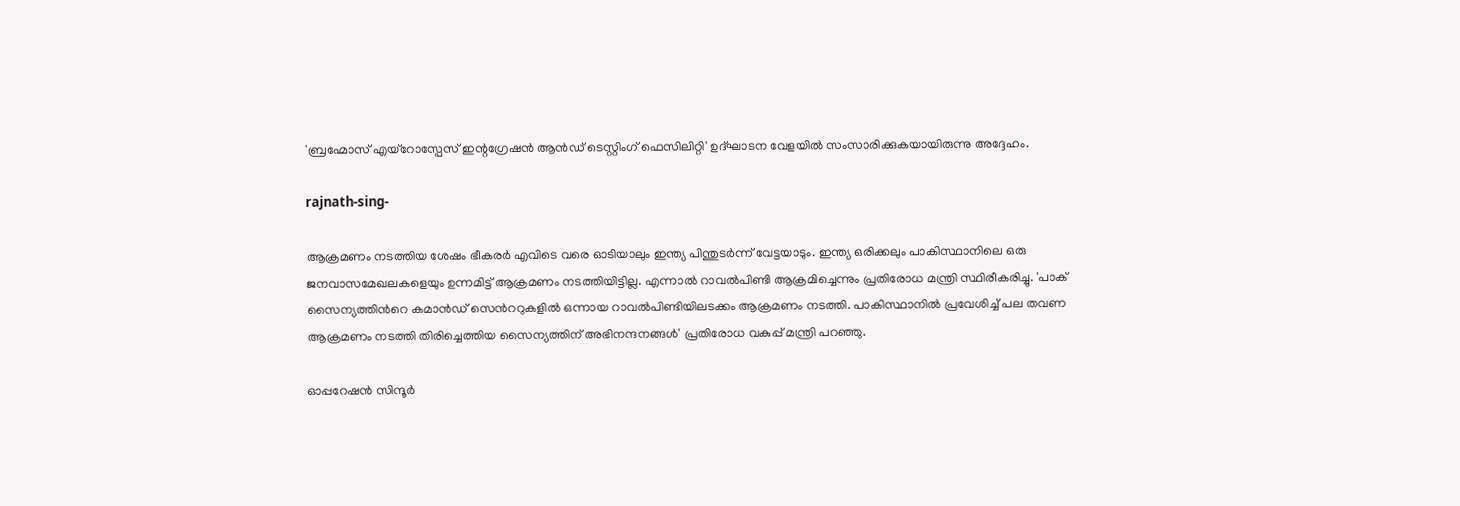'ബ്രഹ്മോസ് എയ്റോസ്പേസ് ഇന്റഗ്രേഷന്‍ ആന്‍ഡ് ടെസ്റ്റിംഗ് ഫെസിലിറ്റി' ഉദ്ഘാടന വേളയില്‍ സംസാരിക്കുകയായിരുന്നു അദ്ദേഹം.

rajnath-sing-

ആക്രമണം നടത്തിയ ശേഷം ഭീകരര്‍ എവിടെ വരെ ഓടിയാലും ഇന്ത്യ പിന്തുടര്‍ന്ന് വേട്ടയാടും. ഇന്ത്യ ഒരിക്കലും പാകിസ്ഥാനിലെ ഒരു ജനവാസമേഖലകളെയും ഉന്നമിട്ട് ആക്രമണം നടത്തിയിട്ടില്ല. എന്നാല്‍ റാവല്‍പിണ്ടി ആക്രമിച്ചെന്നും പ്രതിരോധ മന്ത്രി സ്ഥിരീകരിച്ചു. 'പാക് സൈന്യത്തിന്‍റെ കമാൻഡ് സെന്‍ററുകളിൽ ഒന്നായ റാവൽപിണ്ടിയിലടക്കം ആക്രമണം നടത്തി. പാകിസ്ഥാനിൽ പ്രവേശിച്ച് പല തവണ ആക്രമണം നടത്തി തിരിച്ചെത്തിയ സൈന്യത്തിന് അഭിനന്ദനങ്ങള്‍' പ്രതിരോധ വകുപ്പ് മന്ത്രി പറഞ്ഞു.

ഓപ്പറേഷന്‍ സിന്ദൂര്‍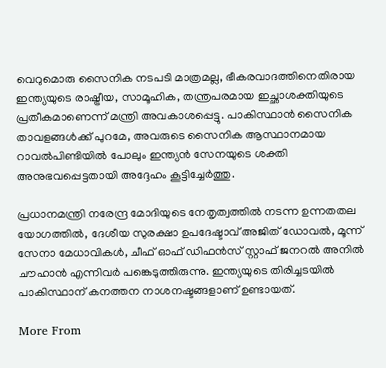വെറുമൊരു സൈനിക നടപടി മാത്രമല്ല, ഭീകരവാദത്തിനെതിരായ ഇന്ത്യയുടെ രാഷ്ട്രീയ, സാമൂഹിക, തന്ത്രപരമായ ഇച്ഛാശക്തിയുടെ പ്രതീകമാണെന്ന് മന്ത്രി അവകാശപ്പെട്ടു. പാകിസ്ഥാന്‍ സൈനിക താവളങ്ങള്‍ക്ക് പുറമേ, അവരുടെ സൈനിക ആസ്ഥാനമായ റാവല്‍പിണ്ടിയില്‍ പോലും ഇന്ത്യന്‍ സേനയുടെ ശക്തി അനുഭവപ്പെട്ടതായി അദ്ദേഹം കൂട്ടിച്ചേര്‍ത്തു.

പ്രധാനമന്ത്രി നരേന്ദ്ര മോദിയുടെ നേതൃത്വത്തില്‍ നടന്ന ഉന്നതതല യോഗത്തില്‍, ദേശീയ സുരക്ഷാ ഉപദേഷ്ടാവ് അജിത് ഡോവല്‍, മൂന്ന് സേനാ മേധാവികള്‍, ചീഫ് ഓഫ് ഡിഫന്‍സ് സ്റ്റാഫ് ജനറല്‍ അനില്‍ ചൗഹാന്‍ എന്നിവര്‍ പങ്കെടുത്തിരുന്നു. ഇന്ത്യയുടെ തിരിച്ചടയില്‍ പാകിസ്ഥാന് കനത്തന നാശനഷ്ടങ്ങളാണ് ഉണ്ടായത്.

More From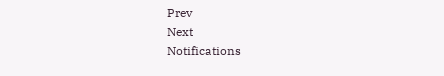Prev
Next
Notifications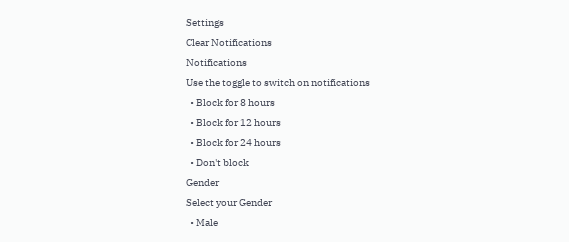Settings
Clear Notifications
Notifications
Use the toggle to switch on notifications
  • Block for 8 hours
  • Block for 12 hours
  • Block for 24 hours
  • Don't block
Gender
Select your Gender
  • Male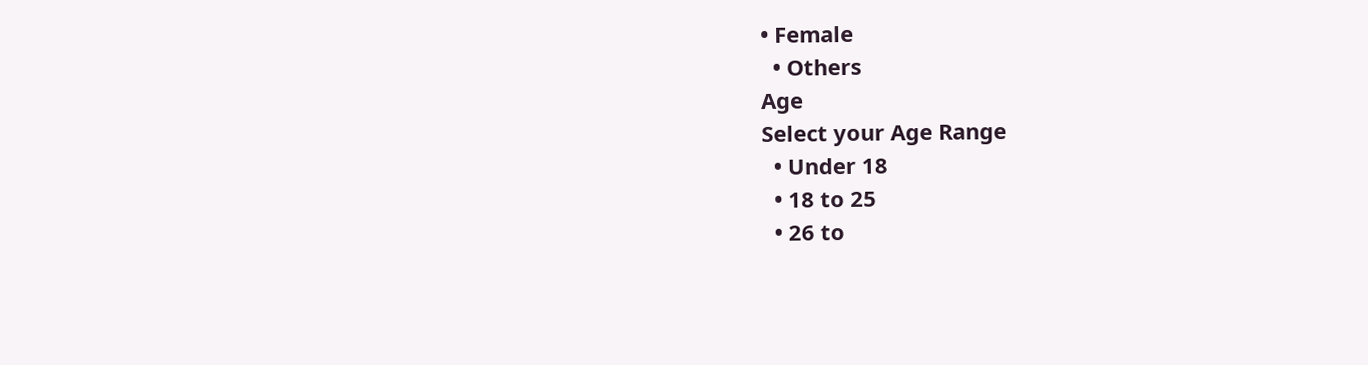• Female
  • Others
Age
Select your Age Range
  • Under 18
  • 18 to 25
  • 26 to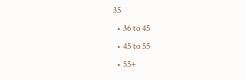35
  • 36 to 45
  • 45 to 55
  • 55+